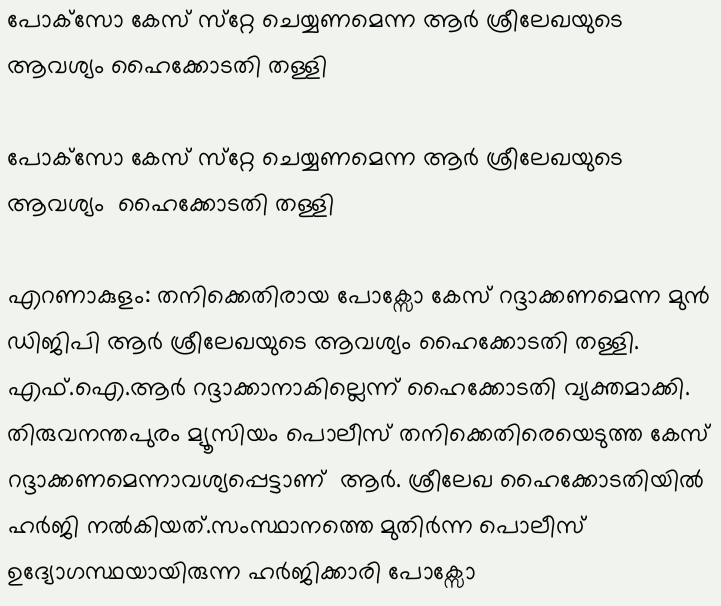പോക്‌സോ കേസ് സ്‌റ്റേ ചെയ്യണമെന്ന ആർ ശ്രീലേഖയുടെ ആവശ്യം ഹൈക്കോടതി തള്ളി

പോക്‌സോ കേസ് സ്‌റ്റേ ചെയ്യണമെന്ന ആർ ശ്രീലേഖയുടെ ആവശ്യം  ഹൈക്കോടതി തള്ളി

എറണാകുളം: തനിക്കെതിരായ പോക്സോ കേസ് റദ്ദാക്കണമെന്ന മുൻ ഡിജിപി ആർ ശ്രീലേഖയുടെ ആവശ്യം ഹൈക്കോടതി തള്ളി. എഫ്.ഐ.ആർ റദ്ദാക്കാനാകില്ലെന്ന് ഹൈക്കോടതി വ്യക്തമാക്കി. തിരുവനന്തപുരം മ്യൂസിയം പൊലീസ് തനിക്കെതിരെയെടുത്ത കേസ് റദ്ദാക്കണമെന്നാവശ്യപ്പെട്ടാണ്  ആർ. ശ്രീലേഖ ഹൈക്കോടതിയിൽ ഹർജി നൽകിയത്.സംസ്ഥാനത്തെ മുതിർന്ന പൊലീസ് ഉദ്യോഗസ്ഥയായിരുന്ന ഹർജിക്കാരി പോക്സോ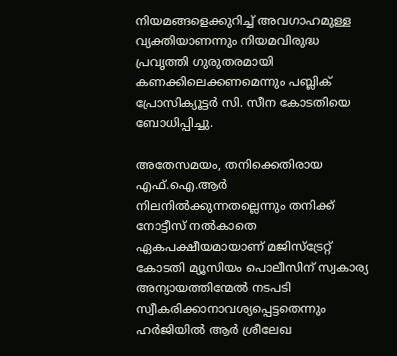നിയമങ്ങളെക്കുറിച്ച് അവഗാഹമുള്ള വ്യക്തിയാണന്നും നിയമവിരുദ്ധ പ്രവൃത്തി ഗുരുതരമായി കണക്കിലെക്കണമെന്നും പബ്ലിക് പ്രോസിക്യൂട്ടർ സി. സീന കോടതിയെ ബോധിപ്പിച്ചു.

അതേസമയം, തനിക്കെതിരായ എഫ്.ഐ.ആർ നിലനിൽക്കുന്നതല്ലെന്നും തനിക്ക് നോട്ടീസ് നൽകാതെ ഏകപക്ഷീയമായാണ് മജിസ്ട്രേറ്റ് കോടതി മ്യൂസിയം പൊലീസിന് സ്വകാര്യ അന്യായത്തിന്മേൽ നടപടി സ്വീകരിക്കാനാവശ്യപ്പെട്ടതെന്നും ഹർജിയിൽ ആർ ശ്രീലേഖ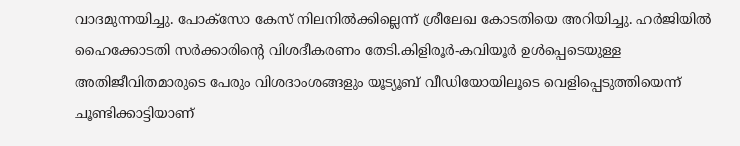വാദമുന്നയിച്ചു. പോക്സോ കേസ് നിലനിൽക്കില്ലെന്ന് ശ്രീലേഖ കോടതിയെ അറിയിച്ചു. ഹർജിയിൽ ഹൈക്കോടതി സർക്കാരിൻ്റെ വിശദീകരണം തേടി.കിളിരൂർ-കവിയൂർ ഉൾപ്പെടെയുള്ള അതിജീവിതമാരുടെ പേരും വിശദാംശങ്ങളും യൂട്യൂബ് വീഡിയോയിലൂടെ വെളിപ്പെടുത്തിയെന്ന് ചൂണ്ടിക്കാട്ടിയാണ്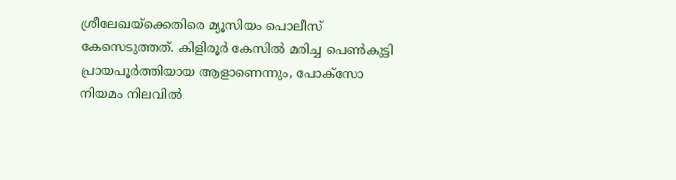ശ്രീലേഖയ്‌ക്കെതിരെ മ്യൂസിയം പൊലീസ് കേസെടുത്തത്. കിളിരൂർ കേസിൽ മരിച്ച പെൺകുട്ടി പ്രായപൂർത്തിയായ ആളാണെന്നും, പോക്സോ നിയമം നിലവിൽ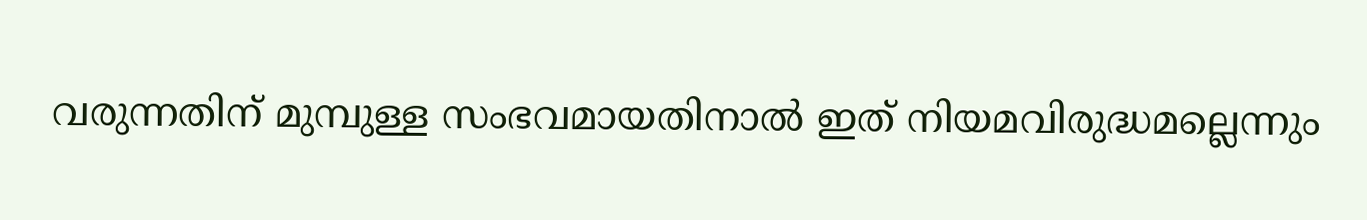വരുന്നതിന് മുമ്പുള്ള സംഭവമായതിനാൽ ഇത് നിയമവിരുദ്ധമല്ലെന്നും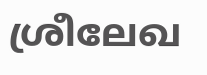ശ്രീലേഖ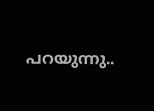പറയുന്നു..